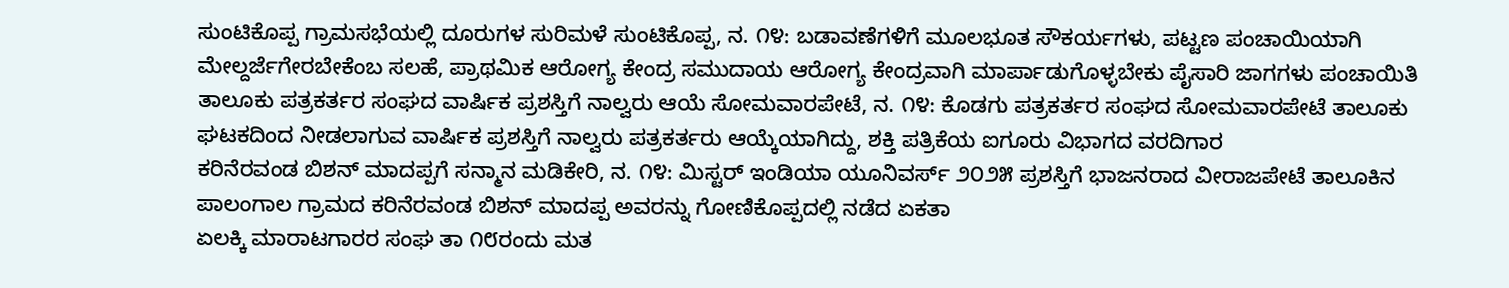ಸುಂಟಿಕೊಪ್ಪ ಗ್ರಾಮಸಭೆಯಲ್ಲಿ ದೂರುಗಳ ಸುರಿಮಳೆ ಸುಂಟಿಕೊಪ್ಪ, ನ. ೧೪: ಬಡಾವಣೆಗಳಿಗೆ ಮೂಲಭೂತ ಸೌಕರ್ಯಗಳು, ಪಟ್ಟಣ ಪಂಚಾಯಿಯಾಗಿ ಮೇಲ್ದರ್ಜೆಗೇರಬೇಕೆಂಬ ಸಲಹೆ, ಪ್ರಾಥಮಿಕ ಆರೋಗ್ಯ ಕೇಂದ್ರ ಸಮುದಾಯ ಆರೋಗ್ಯ ಕೇಂದ್ರವಾಗಿ ಮಾರ್ಪಾಡುಗೊಳ್ಳಬೇಕು ಪೈಸಾರಿ ಜಾಗಗಳು ಪಂಚಾಯಿತಿ
ತಾಲೂಕು ಪತ್ರಕರ್ತರ ಸಂಘದ ವಾರ್ಷಿಕ ಪ್ರಶಸ್ತಿಗೆ ನಾಲ್ವರು ಆಯೆ ಸೋಮವಾರಪೇಟೆ, ನ. ೧೪: ಕೊಡಗು ಪತ್ರಕರ್ತರ ಸಂಘದ ಸೋಮವಾರಪೇಟೆ ತಾಲೂಕು ಘಟಕದಿಂದ ನೀಡಲಾಗುವ ವಾರ್ಷಿಕ ಪ್ರಶಸ್ತಿಗೆ ನಾಲ್ವರು ಪತ್ರಕರ್ತರು ಆಯ್ಕೆಯಾಗಿದ್ದು, ಶಕ್ತಿ ಪತ್ರಿಕೆಯ ಐಗೂರು ವಿಭಾಗದ ವರದಿಗಾರ
ಕರಿನೆರವಂಡ ಬಿಶನ್ ಮಾದಪ್ಪಗೆ ಸನ್ಮಾನ ಮಡಿಕೇರಿ, ನ. ೧೪: ಮಿಸ್ಟರ್ ಇಂಡಿಯಾ ಯೂನಿವರ್ಸ್ ೨೦೨೫ ಪ್ರಶಸ್ತಿಗೆ ಭಾಜನರಾದ ವೀರಾಜಪೇಟೆ ತಾಲೂಕಿನ ಪಾಲಂಗಾಲ ಗ್ರಾಮದ ಕರಿನೆರವಂಡ ಬಿಶನ್ ಮಾದಪ್ಪ ಅವರನ್ನು ಗೋಣಿಕೊಪ್ಪದಲ್ಲಿ ನಡೆದ ಏಕತಾ
ಏಲಕ್ಕಿ ಮಾರಾಟಗಾರರ ಸಂಘ ತಾ ೧೮ರಂದು ಮತ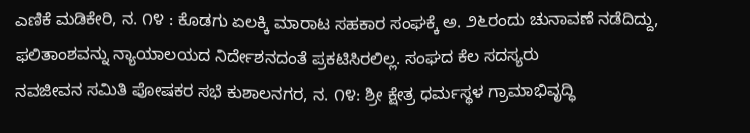ಎಣಿಕೆ ಮಡಿಕೇರಿ, ನ. ೧೪ : ಕೊಡಗು ಏಲಕ್ಕಿ ಮಾರಾಟ ಸಹಕಾರ ಸಂಘಕ್ಕೆ ಅ. ೨೬ರಂದು ಚುನಾವಣೆ ನಡೆದಿದ್ದು, ಫಲಿತಾಂಶವನ್ನು ನ್ಯಾಯಾಲಯದ ನಿರ್ದೇಶನದಂತೆ ಪ್ರಕಟಿಸಿರಲಿಲ್ಲ. ಸಂಘದ ಕೆಲ ಸದಸ್ಯರು
ನವಜೀವನ ಸಮಿತಿ ಪೋಷಕರ ಸಭೆ ಕುಶಾಲನಗರ, ನ. ೧೪: ಶ್ರೀ ಕ್ಷೇತ್ರ ಧರ್ಮಸ್ಥಳ ಗ್ರಾಮಾಭಿವೃದ್ಧಿ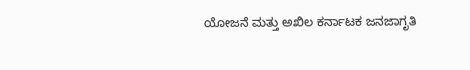ಯೋಜನೆ ಮತ್ತು ಅಖಿಲ ಕರ್ನಾಟಕ ಜನಜಾಗೃತಿ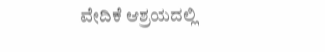ವೇದಿಕೆ ಆಶ್ರಯದಲ್ಲಿ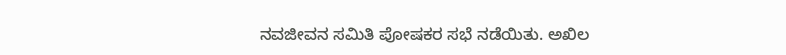ನವಜೀವನ ಸಮಿತಿ ಪೋಷಕರ ಸಭೆ ನಡೆಯಿತು. ಅಖಿಲ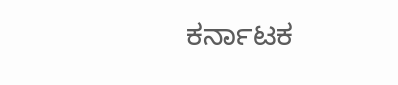ಕರ್ನಾಟಕ